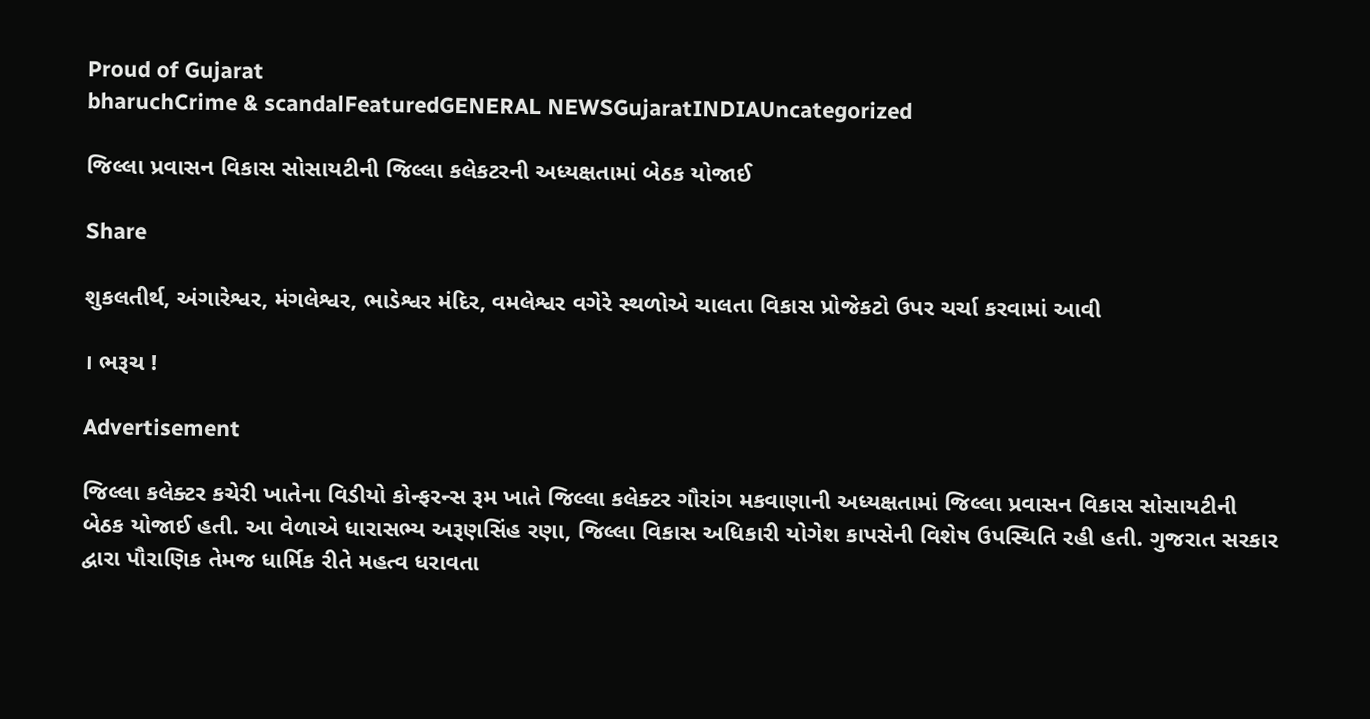Proud of Gujarat
bharuchCrime & scandalFeaturedGENERAL NEWSGujaratINDIAUncategorized

જિલ્લા પ્રવાસન વિકાસ સોસાયટીની જિલ્લા કલેકટરની અધ્યક્ષતામાં બેઠક યોજાઈ

Share

શુકલતીર્થ, અંગારેશ્વર, મંગલેશ્વર, ભાડેશ્વર મંદિર, વમલેશ્વર વગેરે સ્થળોએ ચાલતા વિકાસ પ્રોજેકટો ઉપર ચર્ચા કરવામાં આવી

। ભરૂચ !

Advertisement

જિલ્લા કલેક્ટર કચેરી ખાતેના વિડીયો કોન્ફરન્સ રૂમ ખાતે જિલ્લા કલેક્ટર ગૌરાંગ મકવાણાની અધ્યક્ષતામાં જિલ્લા પ્રવાસન વિકાસ સોસાયટીની બેઠક યોજાઈ હતી. આ વેળાએ ધારાસભ્ય અરૂણસિંહ રણા, જિલ્લા વિકાસ અધિકારી યોગેશ કાપસેની વિશેષ ઉપસ્થિતિ રહી હતી. ગુજરાત સરકાર દ્વારા પૌરાણિક તેમજ ધાર્મિક રીતે મહત્વ ધરાવતા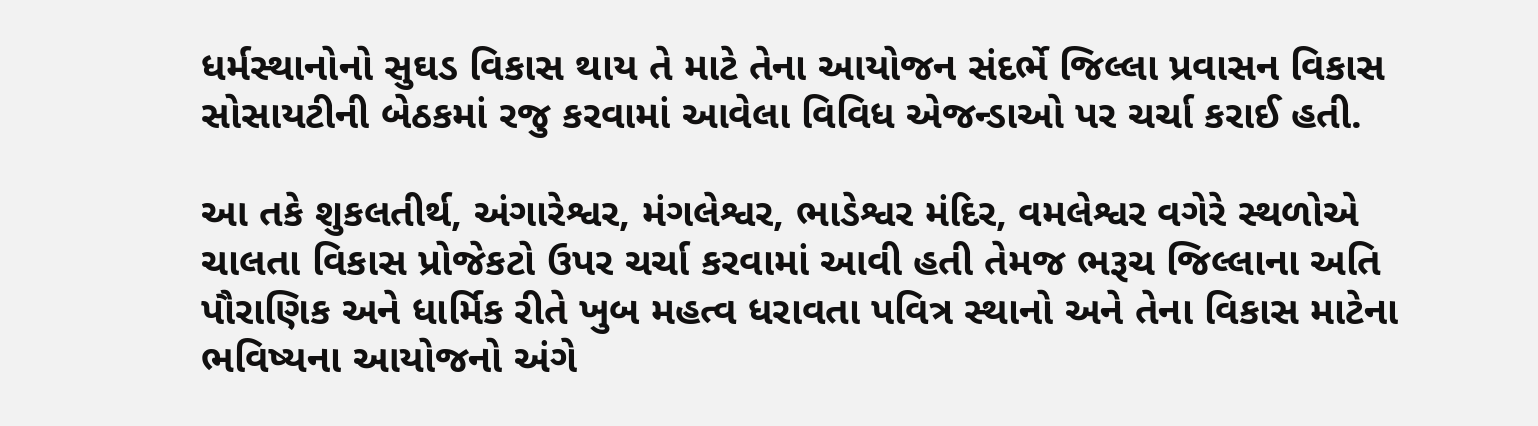ધર્મસ્થાનોનો સુઘડ વિકાસ થાય તે માટે તેના આયોજન સંદર્ભે જિલ્લા પ્રવાસન વિકાસ સોસાયટીની બેઠકમાં રજુ કરવામાં આવેલા વિવિધ એજન્ડાઓ પર ચર્ચા કરાઈ હતી.

આ તકે શુકલતીર્થ, અંગારેશ્વર, મંગલેશ્વર, ભાડેશ્વર મંદિર, વમલેશ્વર વગેરે સ્થળોએ ચાલતા વિકાસ પ્રોજેકટો ઉપર ચર્ચા કરવામાં આવી હતી તેમજ ભરૂચ જિલ્લાના અતિ પૌરાણિક અને ધાર્મિક રીતે ખુબ મહત્વ ધરાવતા પવિત્ર સ્થાનો અને તેના વિકાસ માટેના ભવિષ્યના આયોજનો અંગે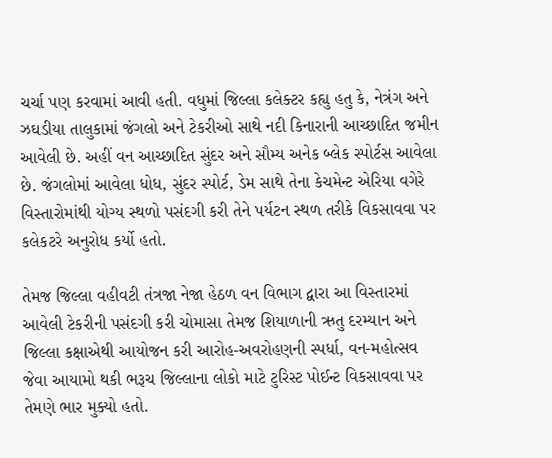ચર્ચા પણ કરવામાં આવી હતી. વધુમાં જિલ્લા કલેક્ટર કહ્યુ હતુ કે, નેત્રંગ અને ઝઘડીયા તાલુકામાં જંગલો અને ટેકરીઓ સાથે નદી કિનારાની આચ્છાદિત જમીન આવેલી છે. અહીં વન આચ્છાદિત સુંદર અને સૌમ્ય અનેક બ્લેક સ્પોર્ટસ આવેલા છે. જંગલોમાં આવેલા ધોધ, સુંદર સ્પોર્ટ, ડેમ સાથે તેના કેચમેન્ટ એરિયા વગેરે વિસ્તારોમાંથી યોગ્ય સ્થળો પસંદગી કરી તેને પર્યટન સ્થળ તરીકે વિકસાવવા પર કલેકટરે અનુરોધ કર્યો હતો.

તેમજ જિલ્લા વહીવટી તંત્રજા નેજા હેઠળ વન વિભાગ દ્વારા આ વિસ્તારમાં આવેલી ટેકરીની પસંદગી કરી ચોમાસા તેમજ શિયાળાની ઋતુ દરમ્યાન અને જિલ્લા કક્ષાએથી આયોજન કરી આરોહ-અવરોહણની સ્પર્ધા, વન-મહોત્સવ જેવા આયામો થકી ભરૂચ જિલ્લાના લોકો માટે ટુરિસ્ટ પોઈન્ટ વિકસાવવા પર તેમણે ભાર મુક્યો હતો.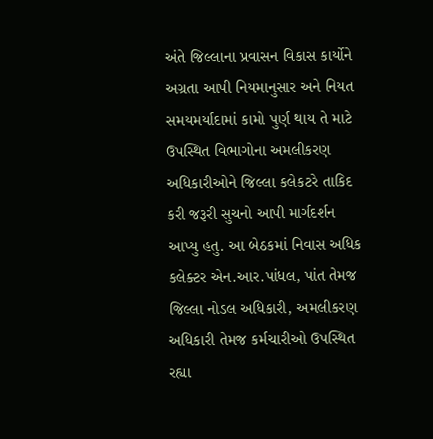અંતે જિલ્લાના પ્રવાસન વિકાસ કાર્યોને અગ્રતા આપી નિયમાનુસાર અને નિયત સમયમર્યાદામાં કામો પુર્ણ થાય તે માટે ઉપસ્થિત વિભાગોના અમલીકરણ અધિકારીઓને જિલ્લા કલેકટરે તાકિદ કરી જરૂરી સુચનો આપી માર્ગદર્શન આપ્યુ હતુ. આ બેઠકમાં નિવાસ અધિક કલેક્ટર એન.આર.પાંધલ, પાંત તેમજ જિલ્લા નોડલ અધિકારી, અમલીકરણ અધિકારી તેમજ કર્મચારીઓ ઉપસ્થિત રહ્યા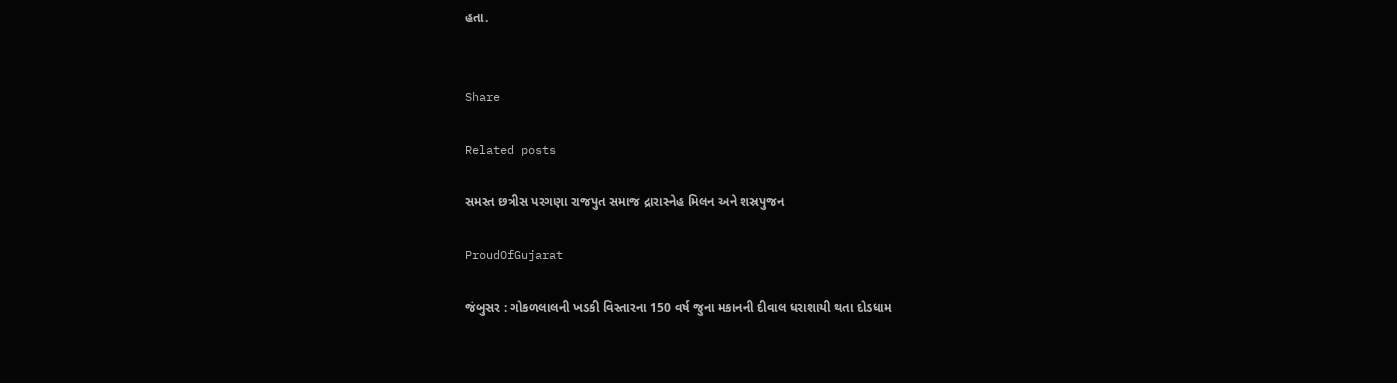હતા.


Share

Related posts

સમસ્ત છત્રીસ પરગણા રાજપુત સમાજ દ્રારાસ્નેહ મિલન અને શસ્રપુજન

ProudOfGujarat

જંબુસર : ગોકળલાલની ખડકી વિસ્તારના 150 વર્ષ જુના મકાનની દીવાલ ધરાશાયી થતા દોડધામ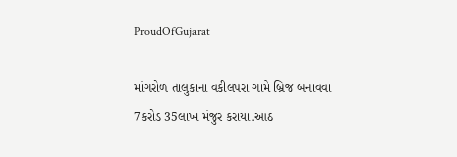ProudOfGujarat

માંગરોળ તાલુકાના વકીલપરા ગામે બ્રિજ બનાવવા 7કરોડ 35લાખ મંજુર કરાયા.આઠ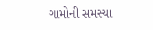ગામોની સમસ્યા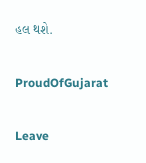હલ થશે.

ProudOfGujarat

Leave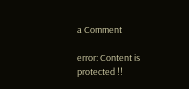a Comment

error: Content is protected !!